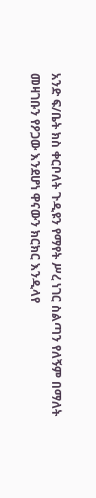አንድ ፍ/ቤት ክስ ቀርቦለት ጉዲዩን የማየት ሥረ ነገር ስልጣን የለኝም በማለት መዛገቡን የዖጋው እንደሆነ ዋናውን ክርክር እንዲላየ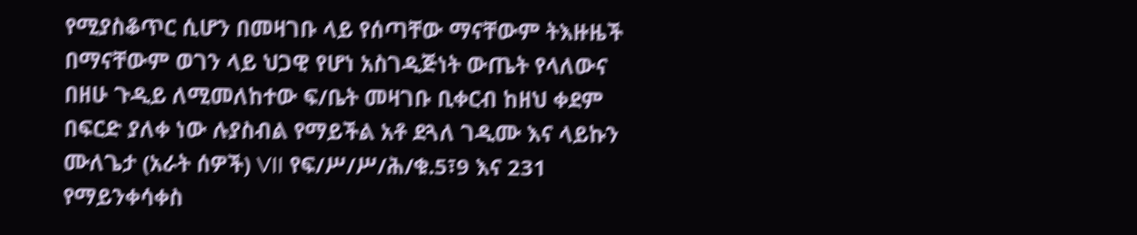የሚያስቆጥር ሲሆን በመዛገቡ ላይ የሰጣቸው ማናቸውም ትእዙዜች በማናቸውም ወገን ላይ ህጋዊ የሆነ አስገዲጅነት ውጤት የላለውና በዘሁ ጉዲይ ለሚመለከተው ፍ/ቤት መዛገቡ ቢቀርብ ከዘህ ቀደም በፍርድ ያለቀ ነው ሉያስብል የማይችል አቶ ደጓለ ገዲሙ እና ላይኩን ሙለጌታ (አራት ሰዎች) VII የፍ/ሥ/ሥ/ሕ/ቁ.5፣9 እና 231
የማይንቀሳቀስ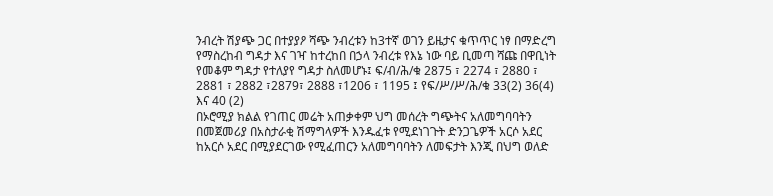ንብረት ሽያጭ ጋር በተያያዖ ሻጭ ንብረቱን ከ3ተኛ ወገን ይዜታና ቁጥጥር ነፃ በማድረግ የማስረከብ ግዳታ እና ገዣ ከተረከበ በኃላ ንብረቱ የእኔ ነው ባይ ቢመጣ ሻጩ በዋቢነት የመቆም ግዳታ የተለያየ ግዳታ ስለመሆኑ፤ ፍ/ብ/ሕ/ቁ 2875 ፣ 2274 ፣ 2880 ፣ 2881 ፣ 2882 ፣2879፣ 2888 ፣1206 ፣ 1195 ፤ የፍ/ሥ/ሥ/ሕ/ቁ 33(2) 36(4) እና 40 (2)
በኦሮሚያ ክልል የገጠር መሬት አጠቃቀም ህግ መሰረት ግጭትና አለመግባባትን በመጀመሪያ በአስታራቂ ሽማግላዎች እንዱፈቱ የሚደነገጉት ድንጋጌዎች አርሶ አደር ከአርሶ አደር በሚያደርገው የሚፈጠርን አለመግባባትን ለመፍታት እንጂ በህግ ወለድ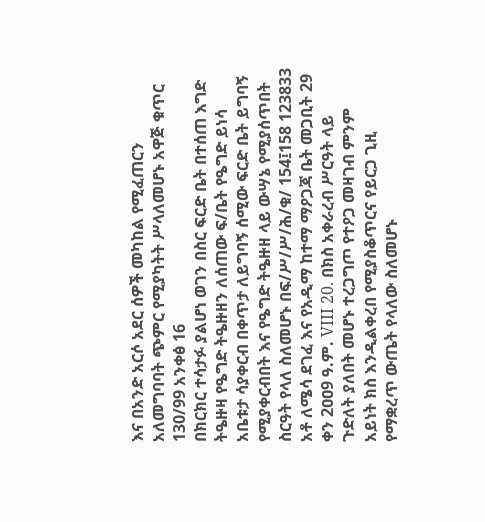እና በአንድ አርሶ አደር ሰዎች መካከል የሚፈጠርን አለመግባባት ጭምር የሚያካትት ሥላለመሆኑ አዋጅ ቁጥር 130/99 አንቀፅ 16
በክርክር ተሳታፉ ያልሆነ ወገን በስር ፍርድ ቤት በተሰጠ እግድ ትዔዙዛ የዔግድ ትዔዙዘን ለሰጠው ፍ/ቤት የዔግድ ይነሳ አቤቱታ ሳያቀርብ በቀጥታ ለይግባኝ ሰሚው ፍርድ ቤት ይግባኝ የሚያቀርብበት እና የዔግድ ትዔዙዘ ላይ ውሣኔ የሚያሰጥበት ስርዓት የላለ ስለመሆኑ በፍ/ሥ/ሥ/ሕ/ቁ/ 154፤158 123833 አቶ ለሜሳ ደገፈ እና የአዲማ ከተማ ማዖጋጃ ቤት መጋቢት 29 ቀን 2ዐዐ9 ዓ.ም. VIII 20. በክስ አቀራረብ ሥርዓት ላይ ጉድለት ያለበት መሆኑ ተረጋግጦ የተዖጋ መዛገብ ምንም አይነት ክስ እንዲልቀረበ የሚያስቆጥርና የይርጋ ጊዚ የማቋረጥ ውጤት የላለው ስለመሆኑ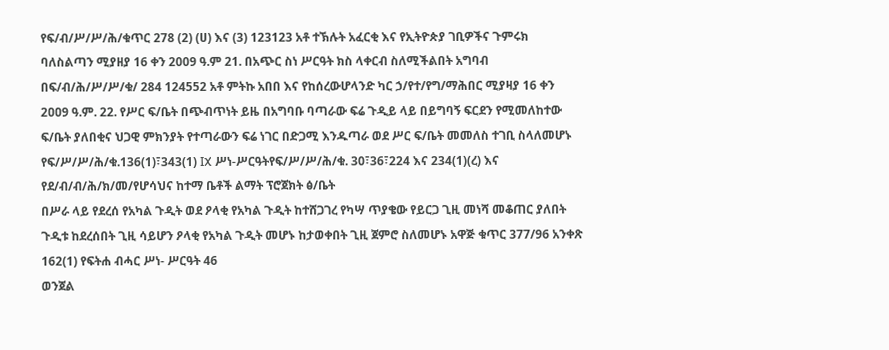የፍ/ብ/ሥ/ሥ/ሕ/ቁጥር 278 (2) (ሀ) እና (3) 123123 አቶ ተኽሉት አፈርቂ እና የኢትዮጵያ ገቢዎችና ጉምሩክ ባለስልጣን ሚያዘያ 16 ቀን 2009 ዓ.ም 21. በአጭር ስነ ሥርዓት ክስ ላቀርብ ስለሚችልበት አግባብ በፍ/ብ/ሕ/ሥ/ሥ/ቁ/ 284 124552 አቶ ምትኩ አበበ እና የከሰረውሆላንድ ካር ኃ/የተ/የግ/ማሕበር ሚያዛያ 16 ቀን 2ዐዐ9 ዓ.ም. 22. የሥር ፍ/ቤት በጭብጥነት ይዜ በአግባቡ ባጣራው ፍሬ ጉዲይ ላይ በይግባኝ ፍርደን የሚመለከተው ፍ/ቤት ያለበቂና ህጋዊ ምክንያት የተጣራውን ፍሬ ነገር በድጋሚ እንዱጣራ ወደ ሥር ፍ/ቤት መመለስ ተገቢ ስላለመሆኑ የፍ/ሥ/ሥ/ሕ/ቁ.136(1)፣343(1) IX ሥነ-ሥርዓትየፍ/ሥ/ሥ/ሕ/ቁ. 30፣36፣224 እና 234(1)(ረ) እና የደ/ብ/ብ/ሕ/ክ/መ/የሆሳህና ከተማ ቤቶች ልማት ፕሮጀክት ፅ/ቤት
በሥራ ላይ የደረሰ የአካል ጉዲት ወደ ዖላቂ የአካል ጉዲት ከተሸጋገረ የካሣ ጥያቄው የይርጋ ጊዚ መነሻ መቆጠር ያለበት ጉዲቱ ከደረሰበት ጊዚ ሳይሆን ዖላቂ የአካል ጉዲት መሆኑ ከታወቀበት ጊዚ ጀምሮ ስለመሆኑ አዋጅ ቁጥር 377/96 አንቀጽ 162(1) የፍትሐ ብሓር ሥነ- ሥርዓት 46
ወንጀል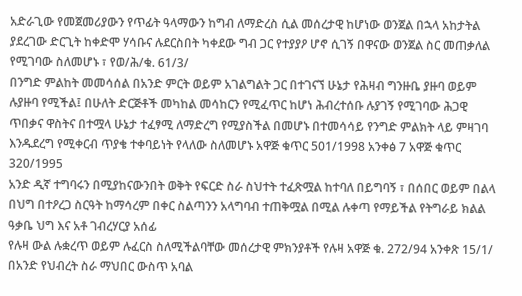አድራጊው የመጀመሪያውን የጥፊት ዓላማውን ከግብ ለማድረስ ሲል መሰረታዊ ከሆነው ወንጀል በኋላ አከታትል ያደረገው ድርጊት ከቀድሞ ሃሳቡና ሉደርስበት ካቀደው ግብ ጋር የተያያዖ ሆኖ ሲገኝ በዋናው ወንጀል ስር መጠቃለል የሚገባው ስለመሆኑ ፣ የወ/ሕ/ቁ. 61/3/
በንግድ ምልከት መመሳሰል በአንድ ምርት ወይም አገልግልት ጋር በተገናኘ ሁኔታ የሕዛብ ግንዙቤ ያዙባ ወይም ሉያዙባ የሚችል፤ በሁለት ድርጅቶች መካከል መሳከርን የሚፈጥር ከሆነ ሕብረተሰቡ ሉያገኝ የሚገባው ሕጋዊ ጥበቃና ዋስትና በተሟላ ሁኔታ ተፈፃሚ ለማድረግ የሚያስችል በመሆኑ በተመሳሳይ የንግድ ምልክት ላይ ምዛገባ እንዱደረግ የሚቀርብ ጥያቄ ተቀባይነት የላለው ስለመሆኑ አዋጅ ቁጥር 501/1998 አንቀፅ 7 አዋጅ ቁጥር 320/1995
አንድ ዲኛ ተግባሩን በሚያከናውንበት ወቅት የፍርድ ስራ ስህተት ተፈጽሟል ከተባለ በይግባኝ ፣ በሰበር ወይም በልላ በህግ በተዖረጋ ስርዓት ከማሳረም በቀር ስልጣንን አላግባብ ተጠቅሟል በሚል ሉቀጣ የማይችል የትግራይ ክልል ዓቃቤ ህግ እና አቶ ገብረሃርያ አሰፊ
የሉዛ ውል ሉቋረጥ ወይም ሉፈርስ ስለሚችልባቸው መሰረታዊ ምክንያቶች የሉዛ አዋጅ ቁ. 272/94 አንቀጽ 15/1/
በአንድ የህብረት ስራ ማህበር ውስጥ አባል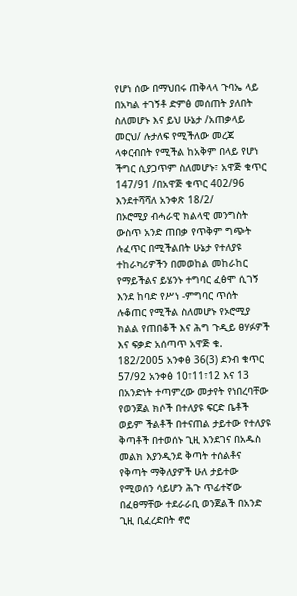የሆነ ሰው በማህበሩ ጠቅላላ ጉባኤ ላይ በአካል ተገኝቶ ድምፅ መሰጠት ያለበት ስለመሆኑ እና ይህ ሁኔታ /አጠቃላይ መርህ/ ሉታለፍ የሚችለው መረጃ ላቀርብበት የሚችል ከአቅም በላይ የሆነ ችግር ሲያጋጥም ስለመሆኑ፣ አዋጅ ቁጥር 147/91 /በአዋጅ ቁጥር 402/96 እንደተሻሻለ አንቀጽ 18/2/
በኦሮሚያ ብሓራዊ ክልላዊ መንግስት ውስጥ አንድ ጠበቃ የጥቅም ግጭት ሉፈጥር በሚችልበት ሁኔታ የተለያዩ ተከራካሪዎችን በመወከል መከራከር የማይችልና ይሄንኑ ተግባር ፈፅሞ ሲገኝ እንደ ከባድ የሥነ -ምግባር ጥሰት ሉቆጠር የሚችል ስለመሆኑ የኦሮሚያ ክልል የጠበቆች እና ሕግ ጉዲይ ፀሃፉዎች እና ፍቃድ አሰጣጥ አዋጅ ቁ. 182/2005 አንቀፅ 36(3) ደንብ ቁጥር 57/92 አንቀፅ 10፣11፣12 እና 13
በአንድነት ተጣምረው መታየት የነበረባቸው የወንጀል ክሶች በተለያዩ ፍርድ ቤቶች ወይም ችልቶች በተናጠል ታይተው የተለያዩ ቅጣቶች በተወሰኑ ጊዚ እንደገና በአዱስ መልክ እያንዲንደ ቅጣት ተሰልቶና የቅጣት ማቅለያዎች ሁለ ታይተው የሚወሰን ሳይሆን ሕጉ ጥፊተኛው በፈፀማቸው ተደራራቢ ወንጀልች በአንድ ጊዚ ቢፈረድበት ኖሮ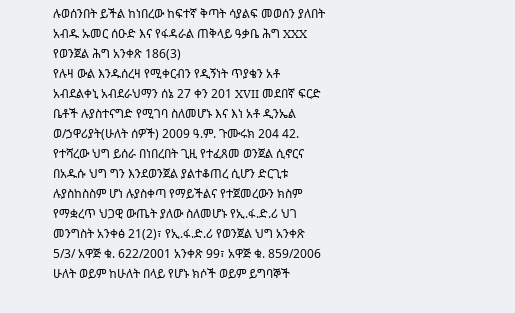ሉወሰንበት ይችል ከነበረው ከፍተኛ ቅጣት ሳያልፍ መወሰን ያለበት አብዱ ኡመር ሰዑድ እና የፋዳራል ጠቅላይ ዓቃቤ ሕግ XXX የወንጀል ሕግ አንቀጽ 186(3)
የሉዛ ውል እንዱሰረዛ የሚቀርብን የዲኝነት ጥያቄን አቶ አብደልቀኒ አብደራህማን ሰኔ 27 ቀን 201 XVII መደበኛ ፍርድ ቤቶች ሉያስተናግድ የሚገባ ስለመሆኑ እና እነ አቶ ዲንኤል ወ/ኃዋሪያት(ሁለት ሰዎች) 2009 ዓ.ም. ጉሙሩክ 204 42. የተሻረው ህግ ይሰራ በነበረበት ጊዚ የተፈጸመ ወንጀል ሲኖርና በአዱሱ ህግ ግን እንደወንጀል ያልተቆጠረ ሲሆን ድርጊቱ ሉያስከስስም ሆነ ሉያስቀጣ የማይችልና የተጀመረውን ክስም የማቋረጥ ህጋዊ ውጤት ያለው ስለመሆኑ የኢ.ፋ.ድ.ሪ ህገ መንግስት አንቀፅ 21(2)፣ የኢ.ፋ.ድ.ሪ የወንጀል ህግ አንቀጽ 5/3/ አዋጅ ቁ. 622/2001 አንቀጽ 99፣ አዋጅ ቁ. 859/2006
ሁለት ወይም ከሁለት በላይ የሆኑ ክሶች ወይም ይግባኞች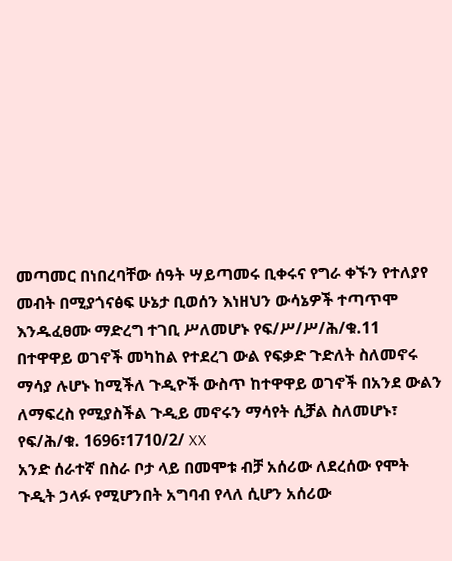መጣመር በነበረባቸው ሰዓት ሣይጣመሩ ቢቀሩና የግራ ቀኙን የተለያየ መብት በሚያጎናፅፍ ሁኔታ ቢወሰን እነዘህን ውሳኔዎች ተጣጥሞ እንዱፈፀሙ ማድረግ ተገቢ ሥለመሆኑ የፍ/ሥ/ሥ/ሕ/ቁ.11
በተዋዋይ ወገኖች መካከል የተደረገ ውል የፍቃድ ጉድለት ስለመኖሩ ማሳያ ሉሆኑ ከሚችለ ጉዲዮች ውስጥ ከተዋዋይ ወገኖች በአንደ ውልን ለማፍረስ የሚያስችል ጉዲይ መኖሩን ማሳየት ሲቻል ስለመሆኑ፣ የፍ/ሕ/ቁ. 1696፣1710/2/ XX
አንድ ሰራተኛ በስራ ቦታ ላይ በመሞቱ ብቻ አሰሪው ለደረሰው የሞት ጉዲት ኃላፉ የሚሆንበት አግባብ የላለ ሲሆን አሰሪው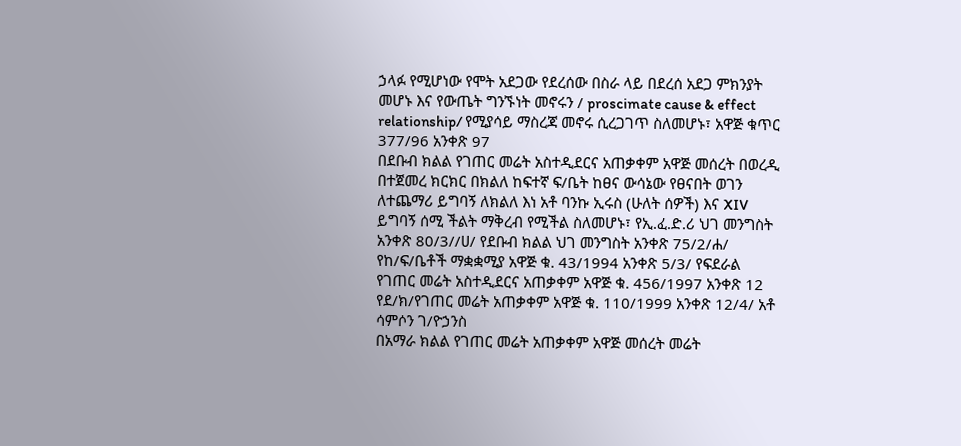ኃላፉ የሚሆነው የሞት አደጋው የደረሰው በስራ ላይ በደረሰ አደጋ ምክንያት መሆኑ እና የውጤት ግንኙነት መኖሩን / proscimate cause & effect relationship/ የሚያሳይ ማስረጃ መኖሩ ሲረጋገጥ ስለመሆኑ፣ አዋጅ ቁጥር 377/96 አንቀጽ 97
በደቡብ ክልል የገጠር መሬት አስተዲደርና አጠቃቀም አዋጅ መሰረት በወረዲ በተጀመረ ክርክር በክልለ ከፍተኛ ፍ/ቤት ከፀና ውሳኔው የፀናበት ወገን ለተጨማሪ ይግባኝ ለክልለ እነ አቶ ባንኩ ኢሩስ (ሁለት ሰዎች) እና XIV ይግባኝ ሰሚ ችልት ማቅረብ የሚችል ስለመሆኑ፣ የኢ.ፈ.ድ.ሪ ህገ መንግስት አንቀጽ 80/3//ሀ/ የደቡብ ክልል ህገ መንግስት አንቀጽ 75/2/ሐ/ የከ/ፍ/ቤቶች ማቋቋሚያ አዋጅ ቁ. 43/1994 አንቀጽ 5/3/ የፍደራል የገጠር መሬት አስተዲደርና አጠቃቀም አዋጅ ቁ. 456/1997 አንቀጽ 12 የደ/ክ/የገጠር መሬት አጠቃቀም አዋጅ ቁ. 110/1999 አንቀጽ 12/4/ አቶ ሳምሶን ገ/ዮኃንስ
በአማራ ክልል የገጠር መሬት አጠቃቀም አዋጅ መሰረት መሬት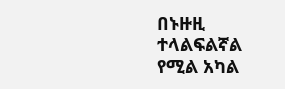በኑዙዚ ተላልፍልኛል የሚል አካል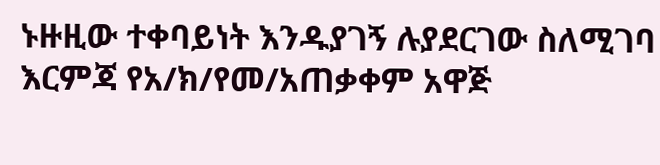ኑዙዚው ተቀባይነት እንዱያገኝ ሉያደርገው ስለሚገባ እርምጃ የአ/ክ/የመ/አጠቃቀም አዋጅ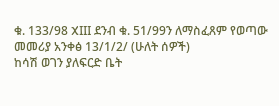ቁ. 133/98 XIII ደንብ ቁ. 51/99ን ለማስፈጸም የወጣው መመሪያ አንቀፅ 13/1/2/ (ሁለት ሰዎች)
ከሳሽ ወገን ያለፍርድ ቤት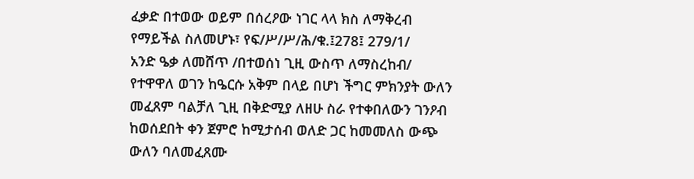ፈቃድ በተወው ወይም በሰረዖው ነገር ላላ ክስ ለማቅረብ የማይችል ስለመሆኑ፣ የፍ/ሥ/ሥ/ሕ/ቁ.፤278፤ 279/1/
አንድ ዔቃ ለመሸጥ /በተወሰነ ጊዚ ውስጥ ለማስረከብ/ የተዋዋለ ወገን ከዔርሱ አቅም በላይ በሆነ ችግር ምክንያት ውለን መፈጸም ባልቻለ ጊዚ በቅድሚያ ለዘሁ ስራ የተቀበለውን ገንዖብ ከወሰደበት ቀን ጀምሮ ከሚታሰብ ወለድ ጋር ከመመለስ ውጭ ውለን ባለመፈጸሙ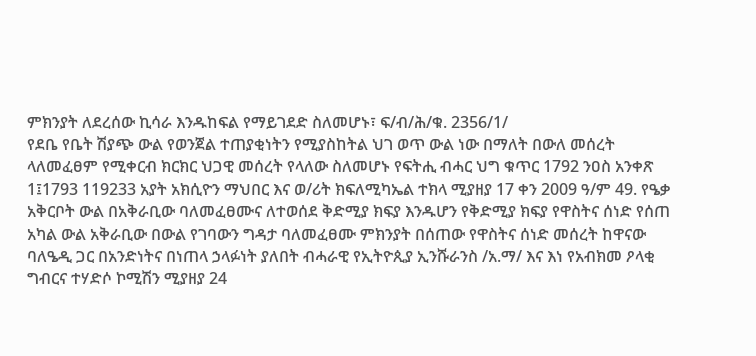ምክንያት ለደረሰው ኪሳራ እንዱከፍል የማይገደድ ስለመሆኑ፣ ፍ/ብ/ሕ/ቁ. 2356/1/
የደቤ የቤት ሽያጭ ውል የወንጀል ተጠያቂነትን የሚያስከትል ህገ ወጥ ውል ነው በማለት በውለ መሰረት ላለመፈፀም የሚቀርብ ክርክር ህጋዊ መሰረት የላለው ስለመሆኑ የፍትሒ ብሓር ህግ ቁጥር 1792 ንዐስ አንቀጽ 1፤1793 119233 አያት አክሲዮን ማህበር እና ወ/ሪት ክፍለሚካኤል ተክላ ሚያዘያ 17 ቀን 2009 ዓ/ም 49. የዔቃ አቅርቦት ውል በአቅራቢው ባለመፈፀሙና ለተወሰደ ቅድሚያ ክፍያ እንዱሆን የቅድሚያ ክፍያ የዋስትና ሰነድ የሰጠ አካል ውል አቅራቢው በውል የገባውን ግዳታ ባለመፈፀሙ ምክንያት በሰጠው የዋስትና ሰነድ መሰረት ከዋናው ባለዔዲ ጋር በአንድነትና በነጠላ ኃላፉነት ያለበት ብሓራዊ የኢትዮጲያ ኢንሹራንስ /አ.ማ/ እና እነ የአብክመ ዖላቂ ግብርና ተሃድሶ ኮሚሽን ሚያዘያ 24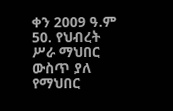ቀን 2009 ዓ.ም 50. የህብረት ሥራ ማህበር ውስጥ ያለ የማህበር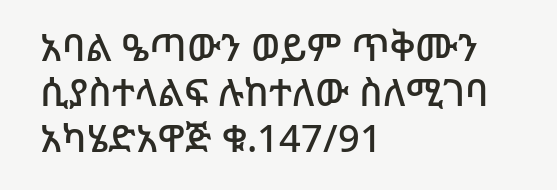አባል ዔጣውን ወይም ጥቅሙን ሲያስተላልፍ ሉከተለው ስለሚገባ አካሄድአዋጅ ቁ.147/91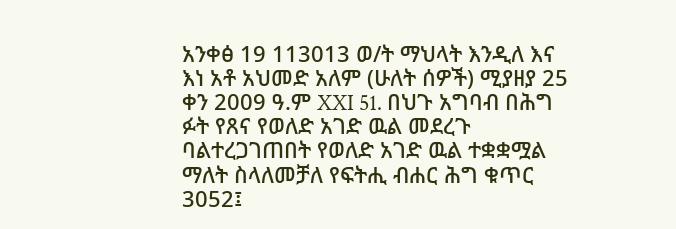አንቀፅ 19 113013 ወ/ት ማህላት እንዲለ እና እነ አቶ አህመድ አለም (ሁለት ሰዎች) ሚያዘያ 25 ቀን 2009 ዓ.ም XXI 51. በህጉ አግባብ በሕግ ፉት የጸና የወለድ አገድ ዉል መደረጉ ባልተረጋገጠበት የወለድ አገድ ዉል ተቋቋሟል ማለት ስላለመቻለ የፍትሒ ብሐር ሕግ ቁጥር 3052፤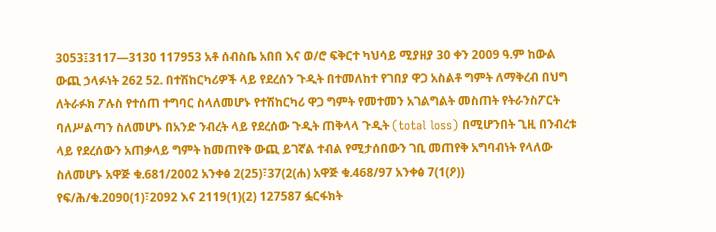3053፤3117—3130 117953 አቶ ሰብስቤ አበበ እና ወ/ሮ ፍቅርተ ካህሳይ ሚያዘያ 30 ቀን 2009 ዓ.ም ከውል ውጪ ኃላፉነት 262 52. በተሽከርካሪዎች ላይ የደረሰን ጉዲት በተመለከተ የገበያ ዋጋ አስልቶ ግምት ለማቅረብ በህግ ለትራፉክ ፖሉስ የተሰጠ ተግባር ስላለመሆኑ የተሽከርካሪ ዋጋ ግምት የመተመን አገልግልት መስጠት የትራንስፖርት ባለሥልጣን ስለመሆኑ በአንድ ንብረት ላይ የደረሰው ጉዲት ጠቅላላ ጉዲት (total loss) በሚሆንበት ጊዚ በንብረቱ ላይ የደረሰውን አጠቃላይ ግምት ከመጠየቅ ውጪ ይገኛል ተብል የሚታሰበውን ገቢ መጠየቅ አግባብነት የላለው ስለመሆኑ አዋጅ ቁ.681/2002 አንቀፅ 2(25)፣37(2(ሐ) አዋጅ ቁ.468/97 አንቀፅ 7(1(ዖ)) የፍ/ሕ/ቁ.2090(1)፣2092 እና 2119(1)(2) 127587 ፏርፋክት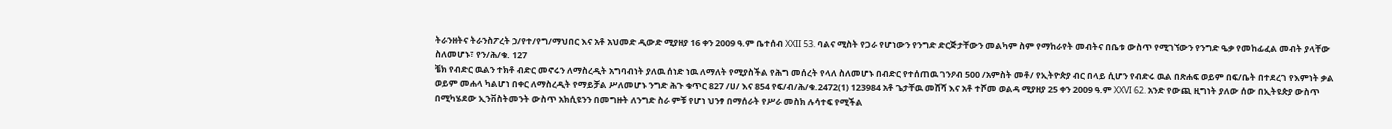ትራንዘትና ትራንስፖረት ኃ/የተ/የግ/ማህበር እና አቶ አህመድ ዲውድ ሚያዘያ 16 ቀን 2009 ዓ.ም ቤተሰብ XXII 53. ባልና ሚስት የጋራ የሆነውን የንግድ ድርጅታቸውን መልካም ስም የማከራየት መብትና በቤቱ ውስጥ የሚገኘውን የንግድ ዔቃ የመከፊፈል መብት ያላቸው ስለመሆኑ፣ የን/ሕ/ቁ. 127
ቼክ የብድር ዉልን ተክቶ ብድር መኖሩን ለማስረዲት አግባብነት ያለዉ ሰነድ ነዉ ለማለት የሚያስችል የሕግ መሰረት የላለ ስለመሆኑ በብድር የተሰጠዉ ገንዖብ 500 /አምስት መቶ/ የኢትዮጵያ ብር በላይ ሲሆን የብድሩ ዉል በጽሐፍ ወይም በፍ/ቤት በተደረገ የእምነት ቃል ወይም መሐላ ካልሆነ በቀር ለማስረዲት የማይቻል ሥለመሆኑ ንግድ ሕጉ ቁጥር 827 /ሀ/ እና 854 የፍ/ብ/ሕ/ቁ.2472(1) 123984 አቶ ጌታቸዉ መሸሻ እና አቶ ተሾመ ወልዳ ሚያዘያ 25 ቀን 2009 ዓ.ም XXVI 62. አንድ የውጪ ዚግነት ያለው ሰው በኢትዩጵያ ውስጥ በሚካሄደው ኢንቨስትመንት ውስጥ አክሲዩንን በመግዙት ለንግድ ስራ ምቹ የሆነ ህንፃ በማሰራት የሥራ መስክ ሉሳተፍ የሚችል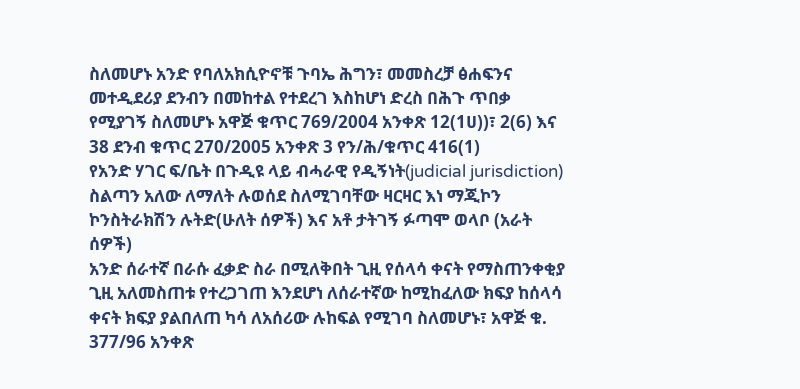ስለመሆኑ አንድ የባለአክሲዮኖቹ ጉባኤ ሕግን፣ መመስረቻ ፅሐፍንና መተዲደሪያ ደንብን በመከተል የተደረገ እስከሆነ ድረስ በሕጉ ጥበቃ የሚያገኝ ስለመሆኑ አዋጅ ቁጥር 769/2004 አንቀጽ 12(1ሀ))፣ 2(6) እና 38 ደንብ ቁጥር 270/2005 አንቀጽ 3 የን/ሕ/ቁጥር 416(1)
የአንድ ሃገር ፍ/ቤት በጉዲዩ ላይ ብሓራዊ የዲኝነት(judicial jurisdiction) ስልጣን አለው ለማለት ሉወሰደ ስለሚገባቸው ዛርዛር እነ ማጂኮን ኮንስትራክሽን ሉትድ(ሁለት ሰዎች) እና አቶ ታትገኝ ፉጣሞ ወላቦ (አራት ሰዎች)
አንድ ሰራተኛ በራሱ ፈቃድ ስራ በሚለቅበት ጊዚ የሰላሳ ቀናት የማስጠንቀቂያ ጊዚ አለመስጠቱ የተረጋገጠ እንደሆነ ለሰራተኛው ከሚከፈለው ክፍያ ከሰላሳ ቀናት ክፍያ ያልበለጠ ካሳ ለአሰሪው ሉከፍል የሚገባ ስለመሆኑ፣ አዋጅ ቁ. 377/96 አንቀጽ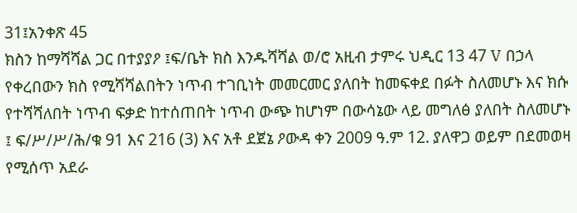31፤አንቀጽ 45
ክስን ከማሻሻል ጋር በተያያዖ ፤ፍ/ቤት ክስ እንዱሻሻል ወ/ሮ አዚብ ታምሩ ህዲር 13 47 V በኃላ የቀረበውን ክስ የሚሻሻልበትን ነጥብ ተገቢነት መመርመር ያለበት ከመፍቀደ በፉት ስለመሆኑ እና ክሱ የተሻሻለበት ነጥብ ፍቃድ ከተሰጠበት ነጥብ ውጭ ከሆነም በውሳኔው ላይ መግለፅ ያለበት ስለመሆኑ ፤ ፍ/ሥ/ሥ/ሕ/ቁ 91 እና 216 (3) እና አቶ ደጀኔ ዖውዳ ቀን 2009 ዓ.ም 12. ያለዋጋ ወይም በደመወዛ የሚሰጥ አደራ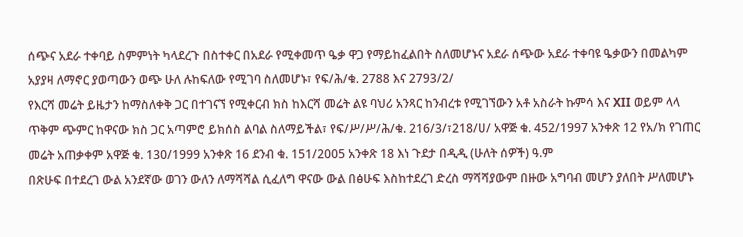ሰጭና አደራ ተቀባይ ስምምነት ካላደረጉ በስተቀር በአደራ የሚቀመጥ ዔቃ ዋጋ የማይከፈልበት ስለመሆኑና አደራ ሰጭው አደራ ተቀባዩ ዔቃውን በመልካም አያያዛ ለማኖር ያወጣውን ወጭ ሁለ ሉከፍለው የሚገባ ስለመሆኑ፣ የፍ/ሕ/ቁ. 2788 እና 2793/2/
የእርሻ መሬት ይዜታን ከማስለቀቅ ጋር በተገናኘ የሚቀርብ ክስ ከእርሻ መሬት ልዩ ባህሪ አንጻር ከንብረቱ የሚገኘውን አቶ አስራት ኩምሳ እና XII ወይም ላላ ጥቅም ጭምር ከዋናው ክስ ጋር አጣምሮ ይክሰስ ልባል ስለማይችል፣ የፍ/ሥ/ሥ/ሕ/ቁ. 216/3/፣218/ሀ/ አዋጅ ቁ. 452/1997 አንቀጽ 12 የአ/ክ የገጠር መሬት አጠቃቀም አዋጅ ቁ. 130/1999 አንቀጽ 16 ደንብ ቁ. 151/2005 አንቀጽ 18 እነ ጉደታ በዲዲ (ሁለት ሰዎች) ዓ.ም
በጽሁፍ በተደረገ ውል አንደኛው ወገን ውለን ለማሻሻል ሲፈለግ ዋናው ውል በፅሁፍ እስከተደረገ ድረስ ማሻሻያውም በዙው አግባብ መሆን ያለበት ሥለመሆኑ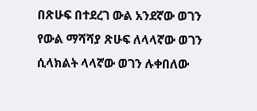በጽሁፍ በተደረገ ውል አንደኛው ወገን የውል ማሻሻያ ጽሁፍ ለላላኛው ወገን ሲላክልት ላላኛው ወገን ሉቀበለው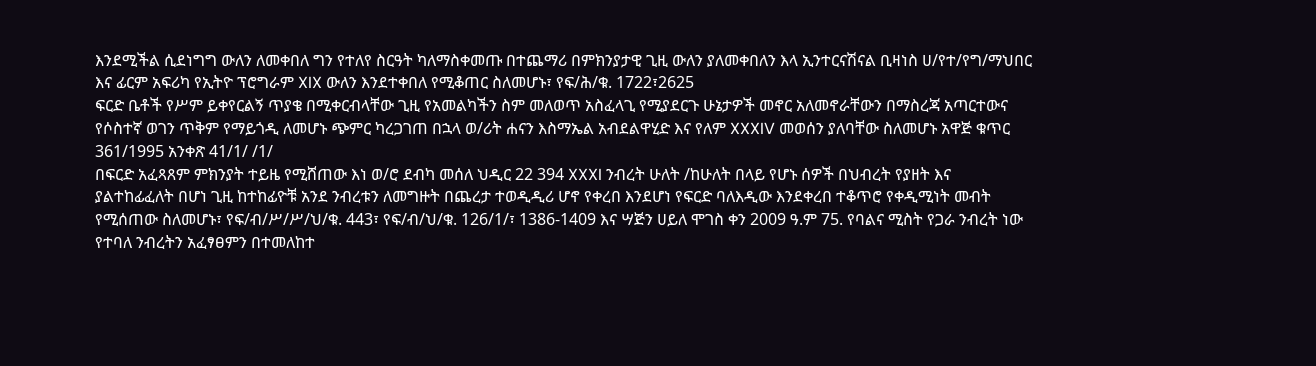እንደሚችል ሲደነግግ ውለን ለመቀበለ ግን የተለየ ስርዓት ካለማስቀመጡ በተጨማሪ በምክንያታዊ ጊዚ ውለን ያለመቀበለን እላ ኢንተርናሽናል ቢዛነስ ሀ/የተ/የግ/ማህበር እና ፊርም አፍሪካ የኢትዮ ፕሮግራም XIX ውለን እንደተቀበለ የሚቆጠር ስለመሆኑ፣ የፍ/ሕ/ቁ. 1722፣2625
ፍርድ ቤቶች የሥም ይቀየርልኝ ጥያቄ በሚቀርብላቸው ጊዚ የአመልካችን ስም መለወጥ አስፈላጊ የሚያደርጉ ሁኔታዎች መኖር አለመኖራቸውን በማስረጃ አጣርተውና የሶስተኛ ወገን ጥቅም የማይጎዲ ለመሆኑ ጭምር ካረጋገጠ በኋላ ወ/ሪት ሐናን እስማኤል አብደልዋሂድ እና የለም XXXIV መወሰን ያለባቸው ስለመሆኑ አዋጅ ቁጥር 361/1995 አንቀጽ 41/1/ /1/
በፍርድ አፈጻጸም ምክንያት ተይዜ የሚሸጠው እነ ወ/ሮ ደብካ መሰለ ህዲር 22 394 XXXI ንብረት ሁለት /ከሁለት በላይ የሆኑ ሰዎች በህብረት የያዘት እና ያልተከፊፈለት በሆነ ጊዚ ከተከፊዮቹ አንደ ንብረቱን ለመግዙት በጨረታ ተወዲዲሪ ሆኖ የቀረበ እንደሆነ የፍርድ ባለእዲው እንደቀረበ ተቆጥሮ የቀዲሚነት መብት የሚሰጠው ስለመሆኑ፣ የፍ/ብ/ሥ/ሥ/ህ/ቁ. 443፣ የፍ/ብ/ህ/ቁ. 126/1/፣ 1386-1409 እና ሣጅን ሀይለ ሞገስ ቀን 2009 ዓ.ም 75. የባልና ሚስት የጋራ ንብረት ነው የተባለ ንብረትን አፈፃፀምን በተመለከተ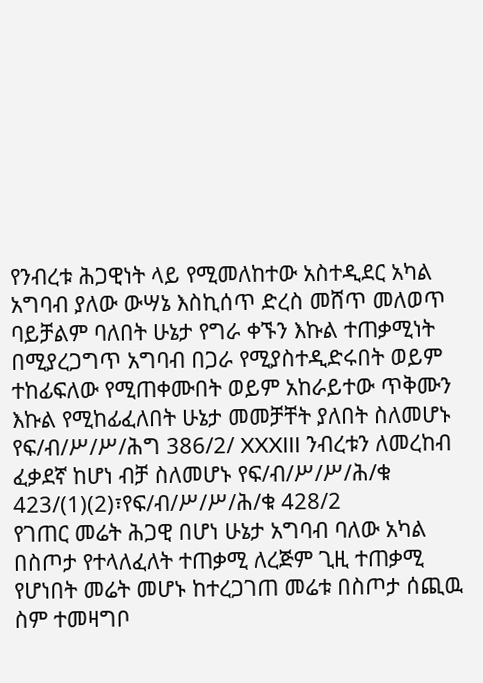የንብረቱ ሕጋዊነት ላይ የሚመለከተው አስተዲደር አካል አግባብ ያለው ውሣኔ እስኪሰጥ ድረስ መሸጥ መለወጥ ባይቻልም ባለበት ሁኔታ የግራ ቀኙን እኩል ተጠቃሚነት በሚያረጋግጥ አግባብ በጋራ የሚያስተዲድሩበት ወይም ተከፊፍለው የሚጠቀሙበት ወይም አከራይተው ጥቅሙን እኩል የሚከፊፈለበት ሁኔታ መመቻቸት ያለበት ስለመሆኑ የፍ/ብ/ሥ/ሥ/ሕግ 386/2/ XXXIII ንብረቱን ለመረከብ ፈቃደኛ ከሆነ ብቻ ስለመሆኑ የፍ/ብ/ሥ/ሥ/ሕ/ቁ 423/(1)(2)፣የፍ/ብ/ሥ/ሥ/ሕ/ቁ 428/2
የገጠር መሬት ሕጋዊ በሆነ ሁኔታ አግባብ ባለው አካል በስጦታ የተላለፈለት ተጠቃሚ ለረጅም ጊዚ ተጠቃሚ የሆነበት መሬት መሆኑ ከተረጋገጠ መሬቱ በስጦታ ሰጪዉ ስም ተመዛግቦ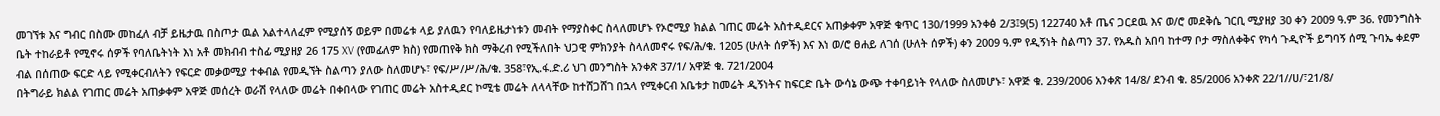መገኘቱ እና ግብር በስሙ መከፈለ ብቻ ይዜታዉ በስጦታ ዉል አልተላለፈም የሚያሰኝ ወይም በመሬቱ ላይ ያለዉን የባለይዜታነቱን መብት የማያስቀር ስላለመሆኑ የኦሮሚያ ክልል ገጠር መሬት አስተዲደርና አጠቃቀም አዋጅ ቁጥር 130/1999 አንቀፅ 2/3፤9(5) 122740 አቶ ጤና ጋርደዉ እና ወ/ሮ መደቅሴ ገርቢ ሚያዘያ 30 ቀን 2009 ዓ.ም 36. የመንግስት ቤት ተከራይቶ የሚኖሩ ሰዎች የባለቤትነት እነ አቶ መክብብ ተስፊ ሚያዘያ 26 175 XV (የመፊለም ክስ) የመጠየቅ ክስ ማቅረብ የሚችለበት ህጋዊ ምክንያት ስላለመኖሩ የፍ/ሕ/ቁ. 1205 (ሁለት ሰዎች) እና እነ ወ/ሮ ፀሐይ ለገሰ (ሁለት ሰዎች) ቀን 2009 ዓ.ም የዲኝነት ስልጣን 37. የአዱስ አበባ ከተማ ቦታ ማስለቀቅና የካሳ ጉዲዮች ይግባኝ ሰሚ ጉባኤ ቀደም ብል በሰጠው ፍርድ ላይ የሚቀርብለትን የፍርድ መቃወሚያ ተቀብል የመዲኘት ስልጣን ያለው ስለመሆኑ፣ የፍ/ሥ/ሥ/ሕ/ቁ. 358፣የኢ.ፋ.ድ.ሪ ህገ መንግስት አንቀጽ 37/1/ አዋጅ ቁ. 721/2004
በትግራይ ክልል የገጠር መሬት አጠቃቀም አዋጅ መሰረት ወራሽ የላለው መሬት በቀበላው የገጠር መሬት አስተዲደር ኮሚቴ መሬት ለላላቸው ከተሸጋሸገ በኋላ የሚቀርብ አቤቱታ ከመሬት ዲኝነትና ከፍርድ ቤት ውሳኔ ውጭ ተቀባይነት የላለው ስለመሆኑ፣ አዋጅ ቁ. 239/2006 አንቀጽ 14/8/ ደንብ ቁ. 85/2006 አንቀጽ 22/1//ሀ/፣21/8/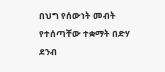በህግ የሰውነት መብት የተሰጣቸው ተቋማት በድሃ ደንብ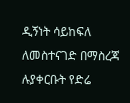ዲኝነት ሳይከፍለ ለመስተናገድ በማስረጃ ሉያቀርቡት የድሬ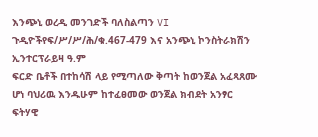እንጭኒ ወረዲ መንገድች ባለስልጣን VI ጉዲዮችየፍ/ሥ/ሥ/ሕ/ቁ.467-479 እና አንጭኒ ኮንስትራክሽን ኢንተርፕራይዛ ዓ.ም
ፍርድ ቤቶች በተከሳሽ ላይ የሚጣለው ቅጣት ከወንጀል አፈጻጸሙ ሆነ ባህሪዉ እንዱሁም ከተፈፀመው ወንጀል ክብደት አንፃር ፍትሃዊ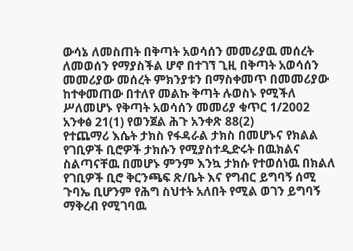ውሳኔ ለመስጠት በቅጣት አወሳሰን መመሪያዉ መሰረት ለመወሰን የማያስችል ሆኖ በተገኘ ጊዚ በቅጣት አወሳሰን መመሪያው መሰረት ምክንያቱን በማስቀመጥ በመመሪያው ከተቀመጠው በተለየ መልኩ ቅጣት ሉወስኑ የሚችለ ሥለመሆኑ የቅጣት አወሳሰን መመሪያ ቁጥር 1/2002 አንቀፅ 21(1) የወንጀል ሕጉ አንቀጽ 88(2)
የተጨማሪ እሴት ታክስ የፋዳራል ታክስ በመሆኑና የክልል የገቢዎች ቢሮዎች ታክሱን የሚያስተዲድሩት በዉክልና ስልጣናቸዉ በመሆኑ ምንም እንኳ ታክሱ የተወሰነዉ በክልለ የገቢዎች ቢሮ ቅርንጫፍ ጽ/ቤት እና የግብር ይግባኝ ሰሚ ጉባኤ ቢሆንም የሕግ ስህተት አለበት የሚል ወገን ይግባኝ ማቅረብ የሚገባዉ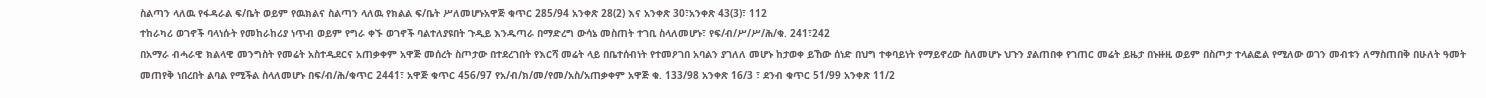ስልጣን ላለዉ የፋዳራል ፍ/ቤት ወይም የዉክልና ስልጣን ላለዉ የክልል ፍ/ቤት ሥለመሆኑአዋጅ ቁጥር 285/94 አንቀጽ 28(2) እና አንቀጽ 30፣አንቀጽ 43(3)፣ 112
ተከራካሪ ወገኖች ባላነሱት የመከራከሪያ ነጥብ ወይም የግራ ቀኙ ወገኖች ባልተለያዩበት ጉዲይ እንዱጣራ በማድረግ ውሳኔ መስጠት ተገቢ ስላለመሆኑ፣ የፍ/ብ/ሥ/ሥ/ሕ/ቁ. 241፣242
በአማራ ብሓራዊ ክልላዊ መንግስት የመሬት አስተዲደርና አጠቃቀም አዋጅ መሰረት ስጦታው በተደረገበት የእርሻ መሬት ላይ በቤተሰብነት የተመዖገበ አባልን ያገለለ መሆኑ ከታወቀ ይኸው ሰነድ በህግ ተቀባይነት የማይኖረው ስለመሆኑ ህጉን ያልጠበቀ የገጠር መሬት ይዜታ በኑዙዚ ወይም በስጦታ ተላልፎል የሚለው ወገን መብቱን ለማስጠበቅ በሁለት ዓመት መጠየቅ ነበረበት ልባል የሚችል ስላለመሆኑ በፍ/ብ/ሕ/ቁጥር 2441፣ አዋጅ ቁጥር 456/97 የአ/ብ/ክ/መ/የመ/አስ/አጠቃቀም አዋጅ ቁ. 133/98 አንቀጽ 16/3 ፣ ደንብ ቁጥር 51/99 አንቀጽ 11/2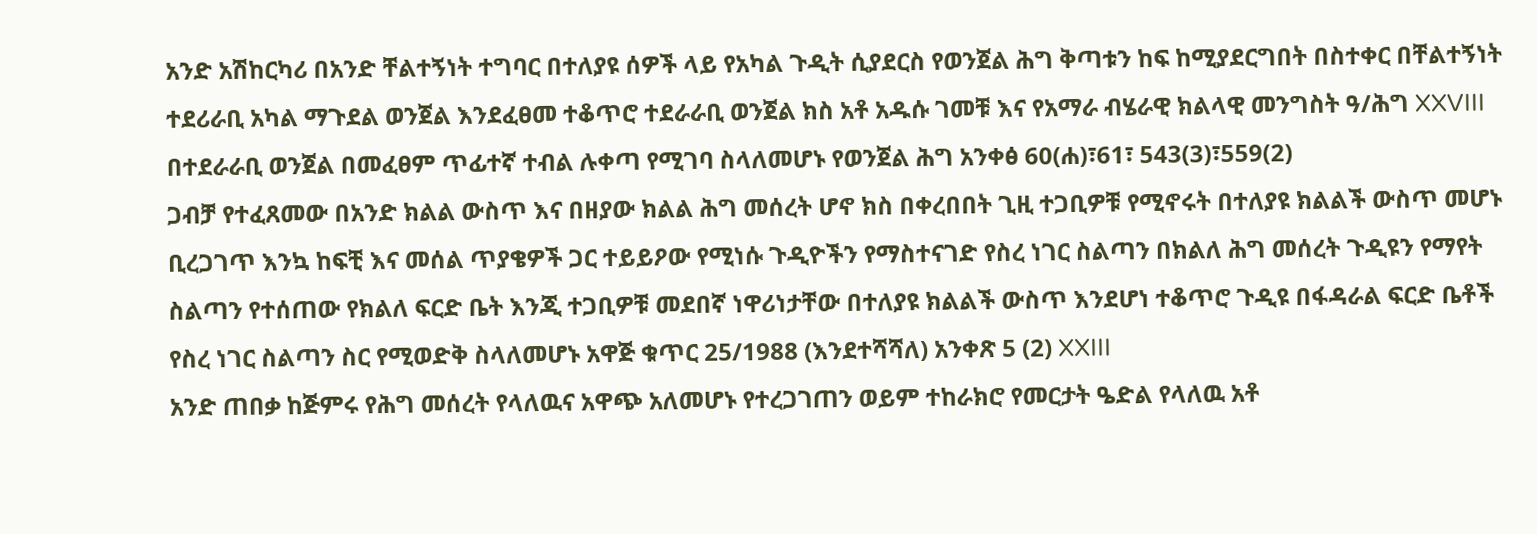አንድ አሽከርካሪ በአንድ ቸልተኝነት ተግባር በተለያዩ ሰዎች ላይ የአካል ጉዲት ሲያደርስ የወንጀል ሕግ ቅጣቱን ከፍ ከሚያደርግበት በስተቀር በቸልተኝነት ተደሪራቢ አካል ማጉደል ወንጀል እንደፈፀመ ተቆጥሮ ተደራራቢ ወንጀል ክስ አቶ አዱሱ ገመቹ እና የአማራ ብሄራዊ ክልላዊ መንግስት ዓ/ሕግ XXVIII በተደራራቢ ወንጀል በመፈፀም ጥፊተኛ ተብል ሉቀጣ የሚገባ ስላለመሆኑ የወንጀል ሕግ አንቀፅ 60(ሐ)፣61፣ 543(3)፣559(2)
ጋብቻ የተፈጸመው በአንድ ክልል ውስጥ እና በዘያው ክልል ሕግ መሰረት ሆኖ ክስ በቀረበበት ጊዚ ተጋቢዎቹ የሚኖሩት በተለያዩ ክልልች ውስጥ መሆኑ ቢረጋገጥ እንኳ ከፍቺ እና መሰል ጥያቄዎች ጋር ተይይዖው የሚነሱ ጉዲዮችን የማስተናገድ የስረ ነገር ስልጣን በክልለ ሕግ መሰረት ጉዲዩን የማየት ስልጣን የተሰጠው የክልለ ፍርድ ቤት እንጂ ተጋቢዎቹ መደበኛ ነዋሪነታቸው በተለያዩ ክልልች ውስጥ እንደሆነ ተቆጥሮ ጉዲዩ በፋዳራል ፍርድ ቤቶች የስረ ነገር ስልጣን ስር የሚወድቅ ስላለመሆኑ አዋጅ ቁጥር 25/1988 (እንደተሻሻለ) አንቀጽ 5 (2) XXIII
አንድ ጠበቃ ከጅምሩ የሕግ መሰረት የላለዉና አዋጭ አለመሆኑ የተረጋገጠን ወይም ተከራክሮ የመርታት ዔድል የላለዉ አቶ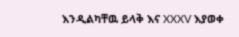እንዲልካቸዉ ይላቅ እና XXXV እያወቀ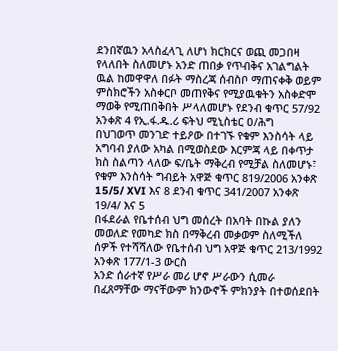ደንበኛዉን አላስፈላጊ ለሆነ ክርክርና ወጪ መጋበዛ የላለበት ስለመሆኑ አንድ ጠበቃ የጥብቅና አገልግልት ዉል ከመዋዋለ በፉት ማስረጃ ሰብስቦ ማጠናቀቅ ወይም ምስክሮችን አስቀርቦ መጠየቅና የሚያዉቁትን አስቀድሞ ማወቅ የሚጠበቅበት ሥላለመሆኑ የደንብ ቁጥር 57/92 አንቀጽ 4 የኢ.ፋ.ዱ.ሪ ፍትህ ሚኒስቴር ዐ/ሕግ
በህገወጥ መንገድ ተይዖው በተገኙ የቁም እንስሳት ላይ አግባብ ያለው አካል በሚወስደው እርምጃ ላይ በቀጥታ ክስ ስልጣን ላለው ፍ/ቤት ማቅረብ የሚቻል ስለመሆኑ፣ የቁም እንስሳት ግብይት አዋጅ ቁጥር 819/2006 አንቀጽ 15/5/ XVI እና 8 ደንብ ቁጥር 341/2007 አንቀጽ 19/4/ እና 5
በፋደራል የቤተሰብ ህግ መሰረት በአባት በኩል ያለን መወለድ የመካድ ክስ በማቅረብ መቃወም ስለሚችለ ሰዎች የተሻሻለው የቤተሰብ ህግ አዋጅ ቁጥር 213/1992 አንቀጽ 177/1-3 ውርስ
አንድ ሰራተኛ የሥራ መሪ ሆኖ ሥራውን ሲመራ በፈጸማቸው ማናቸውም ክንውኖች ምክንያት በተወሰደበት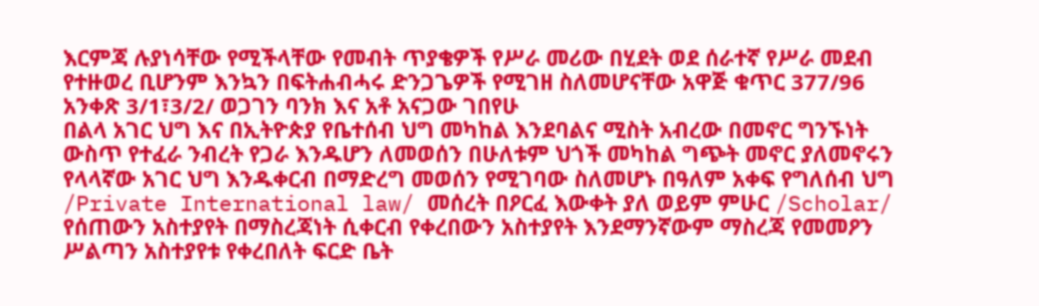እርምጃ ሉያነሳቸው የሚችላቸው የመብት ጥያቄዎች የሥራ መሪው በሂደት ወደ ሰራተኛ የሥራ መደብ የተዙወረ ቢሆንም እንኳን በፍትሐብሓሩ ድንጋጌዎች የሚገዘ ስለመሆናቸው አዋጅ ቁጥር 377/96 አንቀጽ 3/1፣3/2/ ወጋገን ባንክ እና አቶ አናጋው ገበየሁ
በልላ አገር ህግ እና በኢትዮጵያ የቤተሰብ ህግ መካከል እንደባልና ሚስት አብረው በመኖር ግንኙነት ውስጥ የተፈራ ንብረት የጋራ እንዱሆን ለመወሰን በሁለቱም ህጎች መካከል ግጭት መኖር ያለመኖሩን የላላኛው አገር ህግ እንዱቀርብ በማድረግ መወሰን የሚገባው ስለመሆኑ በዓለም አቀፍ የግለሰብ ህግ /Private International law/ መሰረት በዖርፈ እውቀት ያለ ወይም ምሁር /Scholar/ የሰጠውን አስተያየት በማስረጃነት ሲቀርብ የቀረበውን አስተያየት እንደማንኛውም ማስረጃ የመመዖን ሥልጣን አስተያየቱ የቀረበለት ፍርድ ቤት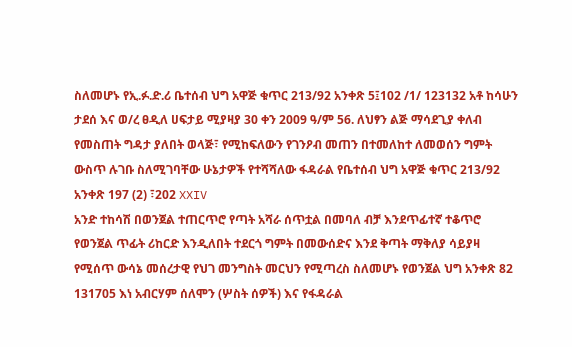ስለመሆኑ የኢ.ፉ.ድ.ሪ ቤተሰብ ህግ አዋጅ ቁጥር 213/92 አንቀጽ 5፤102 /1/ 123132 አቶ ከሳሁን ታደሰ እና ወ/ረ ፀዲለ ሀፍታይ ሚያዛያ 30 ቀን 2009 ዓ/ም 56. ለህፃን ልጅ ማሳደጊያ ቀለብ የመስጠት ግዳታ ያለበት ወላጅ፣ የሚከፍለውን የገንዖብ መጠን በተመለከተ ለመወሰን ግምት ውስጥ ሉገቡ ስለሚገባቸው ሁኔታዎች የተሻሻለው ፋዳራል የቤተሰብ ህግ አዋጅ ቁጥር 213/92 አንቀጽ 197 (2) ፣202 XXIV
አንድ ተከሳሽ በወንጀል ተጠርጥሮ የጣት አሻራ ሰጥቷል በመባለ ብቻ እንደጥፊተኛ ተቆጥሮ የወንጀል ጥፊት ሪከርድ እንዲለበት ተደርጎ ግምት በመውሰድና እንደ ቅጣት ማቅለያ ሳይያዛ የሚሰጥ ውሳኔ መሰረታዊ የህገ መንግስት መርህን የሚጣረስ ስለመሆኑ የወንጀል ህግ አንቀጽ 82 131705 እነ አብርሃም ሰለሞን (ሦስት ሰዎች) እና የፋዳራል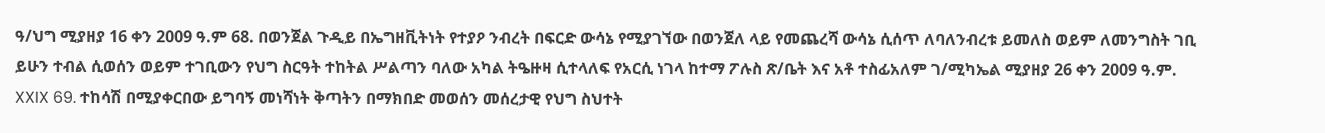ዓ/ህግ ሚያዘያ 16 ቀን 2009 ዓ.ም 68. በወንጀል ጉዲይ በኤግዘቪትነት የተያዖ ንብረት በፍርድ ውሳኔ የሚያገኘው በወንጀለ ላይ የመጨረሻ ውሳኔ ሲሰጥ ለባለንብረቱ ይመለስ ወይም ለመንግስት ገቢ ይሁን ተብል ሲወሰን ወይም ተገቢውን የህግ ስርዓት ተከትል ሥልጣን ባለው አካል ትዔዙዛ ሲተላለፍ የአርሲ ነገላ ከተማ ፖሉስ ጽ/ቤት እና አቶ ተስፊአለም ገ/ሚካኤል ሚያዘያ 26 ቀን 2009 ዓ.ም. XXIX 69. ተከሳሽ በሚያቀርበው ይግባኝ መነሻነት ቅጣትን በማክበድ መወሰን መሰረታዊ የህግ ስህተት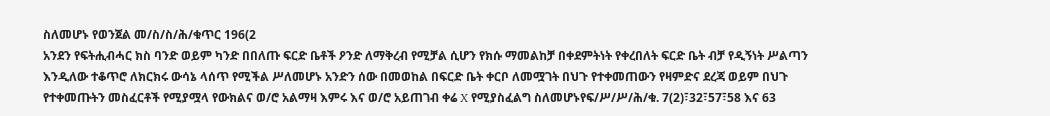ስለመሆኑ የወንጀል መ/ስ/ስ/ሕ/ቁጥር 196(2
አንደን የፍትሒብሓር ክስ ባንድ ወይም ካንድ በበለጡ ፍርድ ቤቶች ዖንድ ለማቅረብ የሚቻል ሲሆን የክሱ ማመልከቻ በቀደምትነት የቀረበለት ፍርድ ቤት ብቻ የዲኝነት ሥልጣን እንዲለው ተቆጥሮ ለክርክሩ ውሳኔ ላሰጥ የሚችል ሥለመሆኑ አንድን ሰው በመወከል በፍርድ ቤት ቀርቦ ለመሟገት በህጉ የተቀመጠውን የዛምድና ደረጃ ወይም በህጉ የተቀመጡትን መስፈርቶች የሚያሟላ የውክልና ወ/ሮ አልማዛ እምሩ እና ወ/ሮ አይጠገብ ቀሬ X የሚያስፈልግ ስለመሆኑየፍ/ሥ/ሥ/ሕ/ቁ. 7(2)፣32፣57፣58 እና 63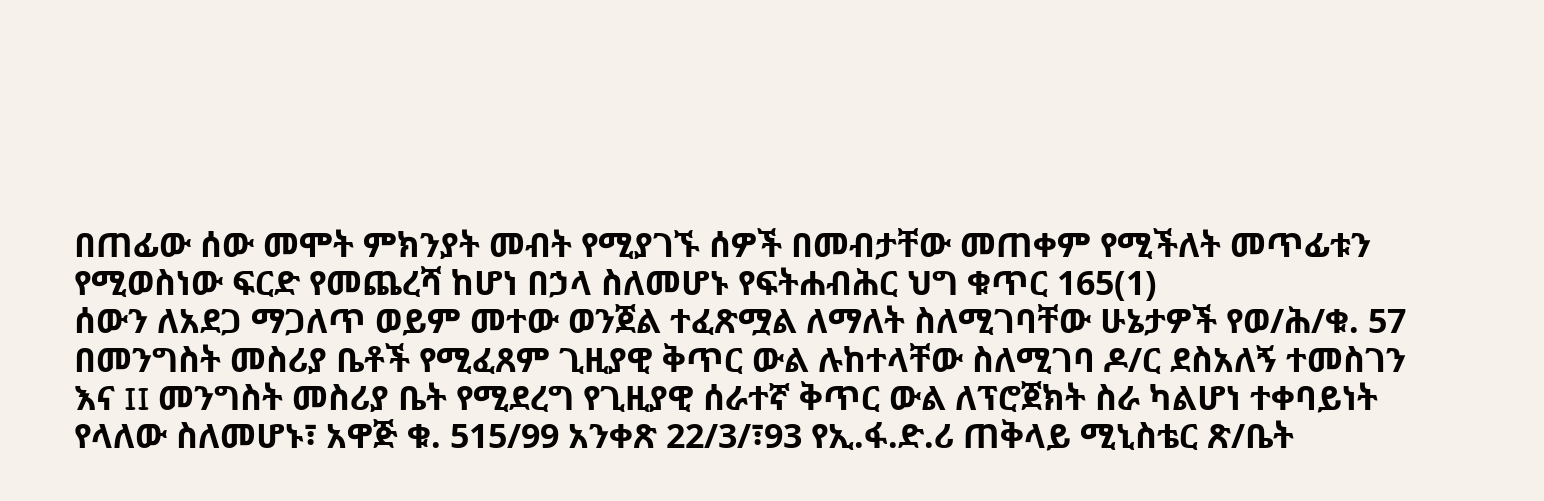በጠፊው ሰው መሞት ምክንያት መብት የሚያገኙ ሰዎች በመብታቸው መጠቀም የሚችለት መጥፊቱን የሚወስነው ፍርድ የመጨረሻ ከሆነ በኃላ ስለመሆኑ የፍትሐብሕር ህግ ቁጥር 165(1)
ሰውን ለአደጋ ማጋለጥ ወይም መተው ወንጀል ተፈጽሟል ለማለት ስለሚገባቸው ሁኔታዎች የወ/ሕ/ቁ. 57
በመንግስት መስሪያ ቤቶች የሚፈጸም ጊዚያዊ ቅጥር ውል ሉከተላቸው ስለሚገባ ዶ/ር ደስአለኝ ተመስገን እና II መንግስት መስሪያ ቤት የሚደረግ የጊዚያዊ ሰራተኛ ቅጥር ውል ለፕሮጀክት ስራ ካልሆነ ተቀባይነት የላለው ስለመሆኑ፣ አዋጅ ቁ. 515/99 አንቀጽ 22/3/፣93 የኢ.ፋ.ድ.ሪ ጠቅላይ ሚኒስቴር ጽ/ቤት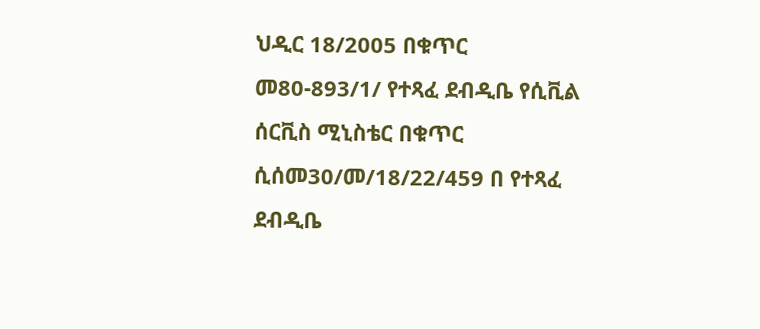ህዲር 18/2005 በቁጥር መ80-893/1/ የተጻፈ ደብዲቤ የሲቪል ሰርቪስ ሚኒስቴር በቁጥር ሲሰመ30/መ/18/22/459 በ የተጻፈ ደብዲቤ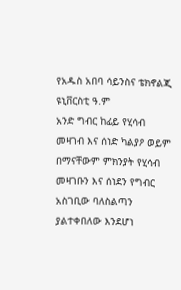የአዱስ አበባ ሳይንስና ቴክኖልጂ ዩኒቨርስቲ ዓ.ም
አንድ ግብር ከፊይ የሂሳብ መዛገብ እና ሰነድ ካልያዖ ወይም በማናቸውም ምክንያት የሂሳብ መዛገቡን እና ሰነደን የግብር አስገቢው ባለስልጣን ያልተቀበለው እንደሆነ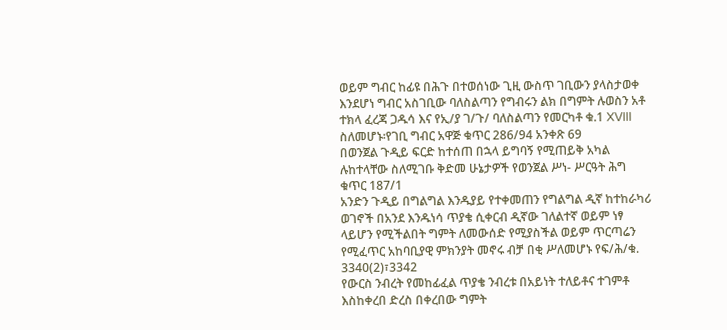ወይም ግብር ከፊዩ በሕጉ በተወሰነው ጊዚ ውስጥ ገቢውን ያላስታወቀ እንደሆነ ግብር አስገቢው ባለስልጣን የግብሩን ልክ በግምት ሉወስን አቶ ተክላ ፈረጃ ጋዱሳ እና የኢ/ያ ገ/ጉ/ ባለስልጣን የመርካቶ ቁ.1 XVIII ስለመሆኑ፡የገቢ ግብር አዋጅ ቁጥር 286/94 አንቀጽ 69
በወንጀል ጉዲይ ፍርድ ከተሰጠ በኋላ ይግባኝ የሚጠይቅ አካል ሉከተላቸው ስለሚገቡ ቅድመ ሁኔታዎች የወንጀል ሥነ- ሥርዓት ሕግ ቁጥር 187/1
አንድን ጉዲይ በግልግል እንዱያይ የተቀመጠን የግልግል ዲኛ ከተከራካሪ ወገኖች በአንደ እንዱነሳ ጥያቄ ሲቀርብ ዲኛው ገለልተኛ ወይም ነፃ ላይሆን የሚችልበት ግምት ለመውሰድ የሚያስችል ወይም ጥርጣሬን የሚፈጥር አከባቢያዊ ምክንያት መኖሩ ብቻ በቂ ሥለመሆኑ የፍ/ሕ/ቁ. 3340(2)፣3342
የውርስ ንብረት የመከፊፈል ጥያቄ ንብረቱ በአይነት ተለይቶና ተገምቶ እስከቀረበ ድረስ በቀረበው ግምት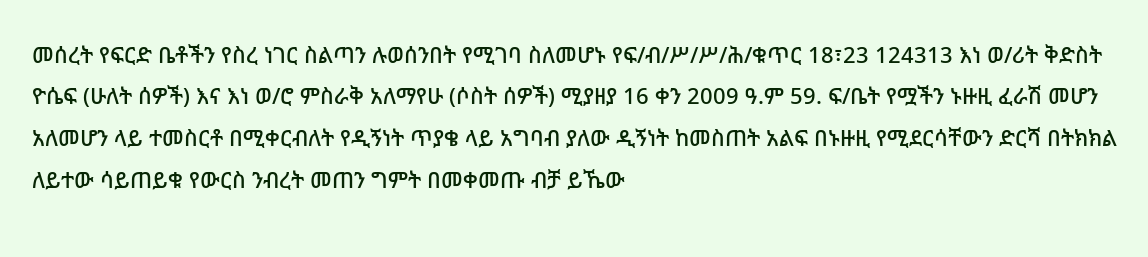መሰረት የፍርድ ቤቶችን የስረ ነገር ስልጣን ሉወሰንበት የሚገባ ስለመሆኑ የፍ/ብ/ሥ/ሥ/ሕ/ቁጥር 18፣23 124313 እነ ወ/ሪት ቅድስት ዮሴፍ (ሁለት ሰዎች) እና እነ ወ/ሮ ምስራቅ አለማየሁ (ሶስት ሰዎች) ሚያዘያ 16 ቀን 2009 ዓ.ም 59. ፍ/ቤት የሟችን ኑዙዚ ፈራሽ መሆን አለመሆን ላይ ተመስርቶ በሚቀርብለት የዲኝነት ጥያቄ ላይ አግባብ ያለው ዲኝነት ከመስጠት አልፍ በኑዙዚ የሚደርሳቸውን ድርሻ በትክክል ለይተው ሳይጠይቁ የውርስ ንብረት መጠን ግምት በመቀመጡ ብቻ ይኼው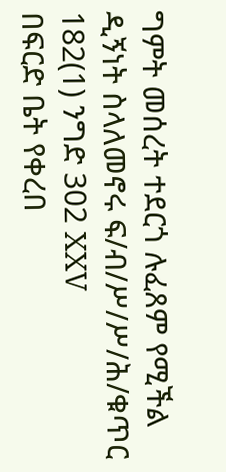ግምት መሰረት ተደርጎ ሉፈጸም የሚችል ዲኝነት ስላለመኖሩ ፍ/ብ/ሥ/ሥ/ሕ/ቁጥር 182(1) ንግድ 302 XXV
በፍርድ ቤት የቀረበ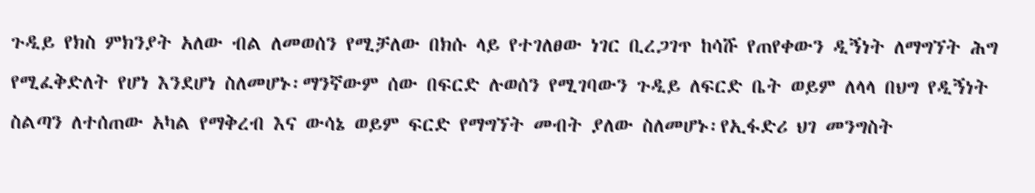ጉዲይ የክስ ምክንያት አለው ብል ለመወሰን የሚቻለው በክሱ ላይ የተገለፀው ነገር ቢረጋገጥ ከሳሹ የጠየቀውን ዲኝነት ለማግኘት ሕግ የሚፈቅድለት የሆነ እንደሆነ ስለመሆኑ፡ማንኛውም ሰው በፍርድ ሉወሰን የሚገባውን ጉዲይ ለፍርድ ቤት ወይም ለላላ በህግ የዲኝነት ስልጣን ለተሰጠው አካል የማቅረብ እና ውሳኔ ወይም ፍርድ የማግኘት መብት ያለው ስለመሆኑ፡የኢፋድሪ ህገ መንግስት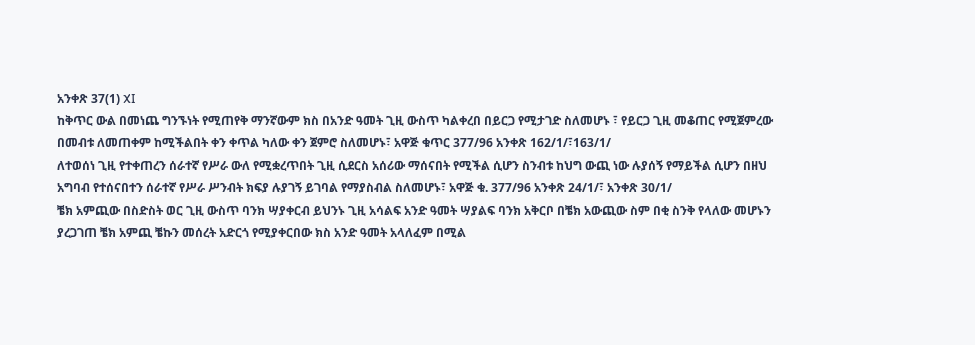አንቀጽ 37(1) XI
ከቅጥር ውል በመነጨ ግንኙነት የሚጠየቅ ማንኛውም ክስ በአንድ ዓመት ጊዚ ውስጥ ካልቀረበ በይርጋ የሚታገድ ስለመሆኑ ፣ የይርጋ ጊዚ መቆጠር የሚጀምረው በመብቱ ለመጠቀም ከሚችልበት ቀን ቀጥል ካለው ቀን ጀምሮ ስለመሆኑ፣ አዋጅ ቁጥር 377/96 አንቀጽ 162/1/፣163/1/
ለተወሰነ ጊዚ የተቀጠረን ሰራተኛ የሥራ ውለ የሚቋረጥበት ጊዚ ሲደርስ አሰሪው ማሰናበት የሚችል ሲሆን ስንብቱ ከህግ ውጪ ነው ሉያሰኝ የማይችል ሲሆን በዘህ አግባብ የተሰናበተን ሰራተኛ የሥራ ሥንብት ክፍያ ሉያገኝ ይገባል የማያስብል ስለመሆኑ፣ አዋጅ ቁ. 377/96 አንቀጽ 24/1/፣ አንቀጽ 30/1/
ቼክ አምጪው በስድስት ወር ጊዚ ውስጥ ባንክ ሣያቀርብ ይህንኑ ጊዚ አሳልፍ አንድ ዓመት ሣያልፍ ባንክ አቅርቦ በቼክ አውጪው ስም በቂ ስንቅ የላለው መሆኑን ያረጋገጠ ቼክ አምጪ ቼኩን መሰረት አድርጎ የሚያቀርበው ክስ አንድ ዓመት አላለፈም በሚል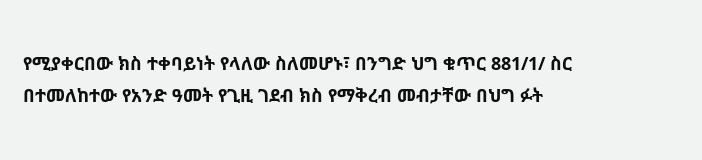የሚያቀርበው ክስ ተቀባይነት የላለው ስለመሆኑ፣ በንግድ ህግ ቁጥር 881/1/ ስር በተመለከተው የአንድ ዓመት የጊዚ ገደብ ክስ የማቅረብ መብታቸው በህግ ፉት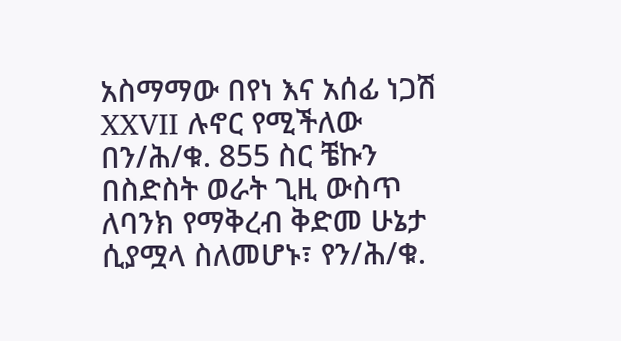አስማማው በየነ እና አሰፊ ነጋሽ XXVII ሉኖር የሚችለው በን/ሕ/ቁ. 855 ስር ቼኩን በስድስት ወራት ጊዚ ውስጥ ለባንክ የማቅረብ ቅድመ ሁኔታ ሲያሟላ ስለመሆኑ፣ የን/ሕ/ቁ.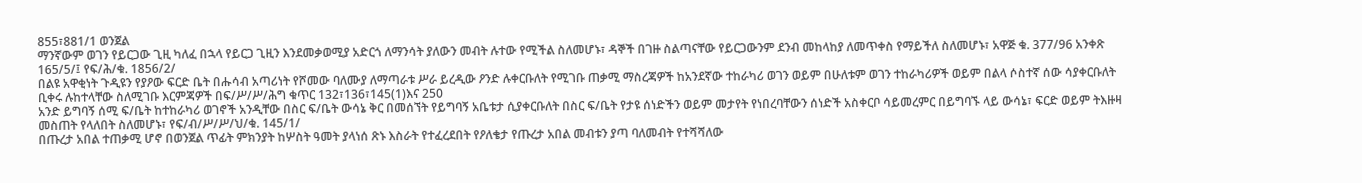855፣881/1 ወንጀል
ማንኛውም ወገን የይርጋው ጊዚ ካለፈ በኋላ የይርጋ ጊዚን እንደመቃወሚያ አድርጎ ለማንሳት ያለውን መብት ሉተው የሚችል ስለመሆኑ፣ ዳኞች በገዙ ስልጣናቸው የይርጋውንም ደንብ መከላከያ ለመጥቀስ የማይችለ ስለመሆኑ፣ አዋጅ ቁ. 377/96 አንቀጽ 165/5/፤ የፍ/ሕ/ቁ. 1856/2/
በልዩ አዋቂነት ጉዲዩን የያዖው ፍርድ ቤት በሑሳብ አጣሪነት የሾመው ባለሙያ ለማጣራቱ ሥራ ይረዲው ዖንድ ሉቀርቡለት የሚገቡ ጠቃሚ ማስረጃዎች ከአንደኛው ተከራካሪ ወገን ወይም በሁለቱም ወገን ተከራካሪዎች ወይም በልላ ሶስተኛ ሰው ሳያቀርቡለት ቢቀሩ ሉከተላቸው ስለሚገቡ እርምጃዎች በፍ/ሥ/ሥ/ሕግ ቁጥር 132፣136፣145(1)እና 250
አንድ ይግባኝ ሰሚ ፍ/ቤት ከተከራካሪ ወገኖች አንዲቸው በስር ፍ/ቤት ውሳኔ ቅር በመሰኘት የይግባኝ አቤቱታ ሲያቀርቡለት በስር ፍ/ቤት የታዩ ሰነድችን ወይም መታየት የነበረባቸውን ሰነድች አስቀርቦ ሳይመረምር በይግባኙ ላይ ውሳኔ፣ ፍርድ ወይም ትእዙዛ መስጠት የላለበት ስለመሆኑ፣ የፍ/ብ/ሥ/ሥ/ህ/ቁ. 145/1/
በጡረታ አበል ተጠቃሚ ሆኖ በወንጀል ጥፊት ምክንያት ከሦስት ዓመት ያላነሰ ጽኑ እስራት የተፈረደበት የዖለቄታ የጡረታ አበል መብቱን ያጣ ባለመብት የተሻሻለው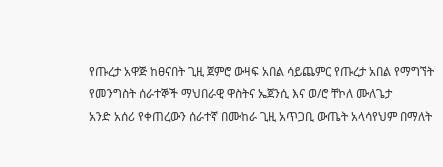የጡረታ አዋጅ ከፀናበት ጊዚ ጀምሮ ውዛፍ አበል ሳይጨምር የጡረታ አበል የማግኘት የመንግስት ሰራተኞች ማህበራዊ ዋስትና ኤጀንሲ እና ወ/ሮ ቸኮለ ሙለጌታ
አንድ አሰሪ የቀጠረውን ሰራተኛ በሙከራ ጊዚ አጥጋቢ ውጤት አላሳየህም በማለት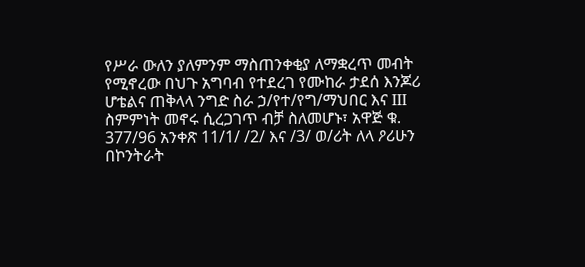የሥራ ውለን ያለምንም ማስጠንቀቂያ ለማቋረጥ መብት የሚኖረው በህጉ አግባብ የተደረገ የሙከራ ታደሰ እንጆሪ ሆቴልና ጠቅላላ ንግድ ስራ ኃ/የተ/የግ/ማህበር እና III ስምምነት መኖሩ ሲረጋገጥ ብቻ ስለመሆኑ፣ አዋጅ ቁ. 377/96 አንቀጽ 11/1/ /2/ እና /3/ ወ/ሪት ለላ ዖሪሁን
በኮንትራት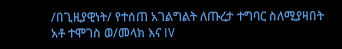/በጊዚያዊነት/ የተሰጠ አገልግልት ለጡረታ ተግባር ስለሚያዛበት አቶ ተሞገስ ወ/መላክ እና IV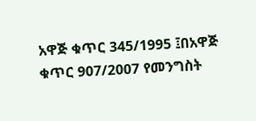አዋጅ ቁጥር 345/1995 ፤በአዋጅ ቁጥር 907/2007 የመንግስት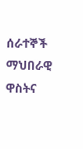ሰራተኞች ማህበራዊ ዋስትና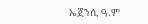ኤጀንሲ ዓ.ም